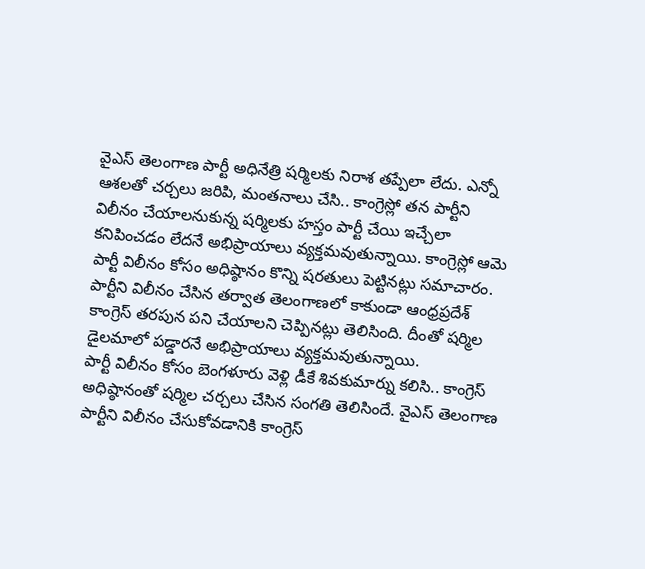వైఎస్ తెలంగాణ పార్టీ అధినేత్రి షర్మిలకు నిరాశ తప్పేలా లేదు. ఎన్నో ఆశలతో చర్చలు జరిపి, మంతనాలు చేసి.. కాంగ్రెస్లో తన పార్టీని విలీనం చేయాలనుకున్న షర్మిలకు హస్తం పార్టీ చేయి ఇచ్చేలా కనిపించడం లేదనే అభిప్రాయాలు వ్యక్తమవుతున్నాయి. కాంగ్రెస్లో ఆమె పార్టీ విలీనం కోసం అధిష్ఠానం కొన్ని షరతులు పెట్టినట్లు సమాచారం. పార్టీని విలీనం చేసిన తర్వాత తెలంగాణలో కాకుండా ఆంధ్రప్రదేశ్ కాంగ్రెస్ తరపున పని చేయాలని చెప్పినట్లు తెలిసింది. దీంతో షర్మిల డైలమాలో పడ్డారనే అభిప్రాయాలు వ్యక్తమవుతున్నాయి.
పార్టీ విలీనం కోసం బెంగళూరు వెళ్లి డీకే శివకుమార్ను కలిసి.. కాంగ్రెస్ అధిష్ఠానంతో షర్మిల చర్చలు చేసిన సంగతి తెలిసిందే. వైఎస్ తెలంగాణ పార్టీని విలీనం చేసుకోవడానికి కాంగ్రెస్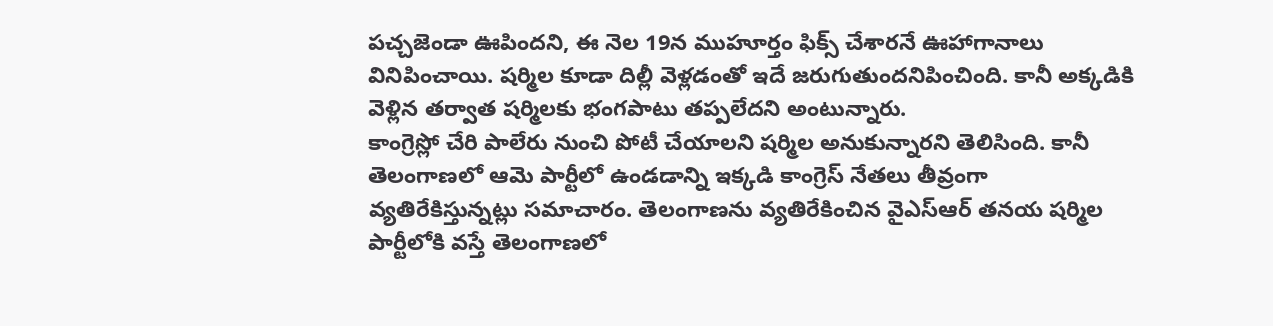పచ్చజెండా ఊపిందని, ఈ నెల 19న ముహూర్తం ఫిక్స్ చేశారనే ఊహాగానాలు వినిపించాయి. షర్మిల కూడా దిల్లీ వెళ్లడంతో ఇదే జరుగుతుందనిపించింది. కానీ అక్కడికి వెళ్లిన తర్వాత షర్మిలకు భంగపాటు తప్పలేదని అంటున్నారు.
కాంగ్రెస్లో చేరి పాలేరు నుంచి పోటీ చేయాలని షర్మిల అనుకున్నారని తెలిసింది. కానీ తెలంగాణలో ఆమె పార్టీలో ఉండడాన్ని ఇక్కడి కాంగ్రెస్ నేతలు తీవ్రంగా వ్యతిరేకిస్తున్నట్లు సమాచారం. తెలంగాణను వ్యతిరేకించిన వైఎస్ఆర్ తనయ షర్మిల పార్టీలోకి వస్తే తెలంగాణలో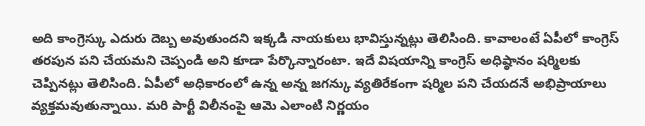అది కాంగ్రెస్కు ఎదురు దెబ్బ అవుతుందని ఇక్కడి నాయకులు భావిస్తున్నట్లు తెలిసింది. కావాలంటే ఏపీలో కాంగ్రెస్ తరపున పని చేయమని చెప్పండి అని కూడా పేర్కొన్నారంటా. ఇదే విషయాన్ని కాంగ్రెస్ అధిష్ఠానం షర్మిలకు చెప్పినట్లు తెలిసింది. ఏపీలో అధికారంలో ఉన్న అన్న జగన్కు వ్యతిరేకంగా షర్మిల పని చేయదనే అభిప్రాయాలు వ్యక్తమవుతున్నాయి. మరి పార్టీ విలీనంపై ఆమె ఎలాంటి నిర్ణయం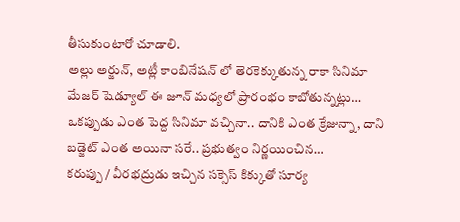తీసుకుంటారో చూడాలి.
అల్లు అర్జున్, అట్లీ కాంబినేషన్ లో తెరకెక్కుతున్న రాకా సినిమా మేజర్ షెడ్యూల్ ఈ జూన్ మధ్యలో ప్రారంభం కాబోతున్నట్లు…
ఒకప్పుడు ఎంత పెద్ద సినిమా వచ్చినా.. దానికి ఎంత క్రేజున్నా, దాని బడ్జెట్ ఎంత అయినా సరే.. ప్రభుత్వం నిర్ణయించిన…
కరుప్పు / వీరభద్రుడు ఇచ్చిన సక్సెస్ కిక్కుతో సూర్య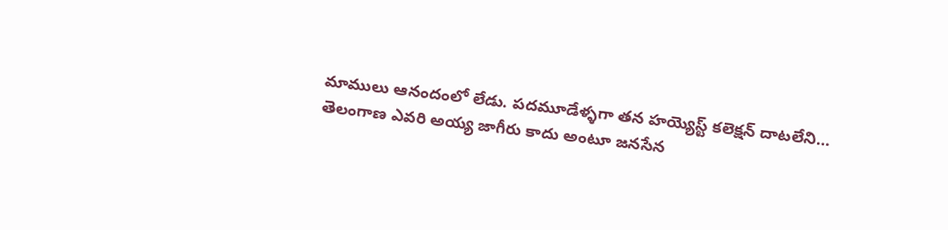మాములు ఆనందంలో లేడు. పదమూడేళ్ళగా తన హయ్యెస్ట్ కలెక్షన్ దాటలేని…
తెలంగాణ ఎవరి అయ్య జాగీరు కాదు అంటూ జనసేన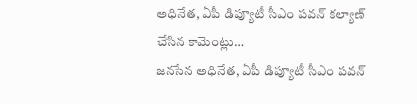అధినేత, ఏపీ డిప్యూటీ సీఎం పవన్ కల్యాణ్ చేసిన కామెంట్లు…
జనసేన అధినేత, ఏపీ డిప్యూటీ సీఎం పవన్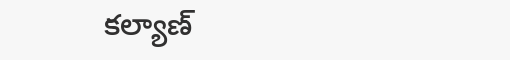కల్యాణ్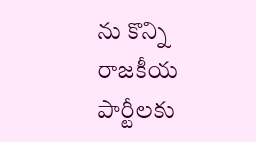ను కొన్ని రాజకీయ పార్టీలకు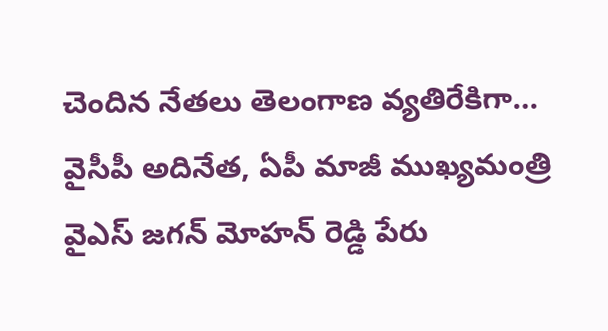చెందిన నేతలు తెలంగాణ వ్యతిరేకిగా…
వైసీపీ అదినేత, ఏపీ మాజీ ముఖ్యమంత్రి వైఎస్ జగన్ మోహన్ రెడ్డి పేరు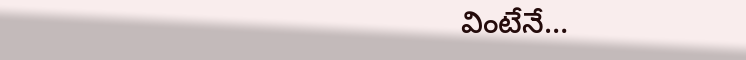వింటేనే…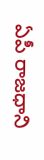ఏపీ రాజధాని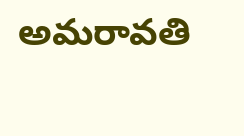అమరావతి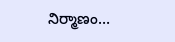నిర్మాణం…